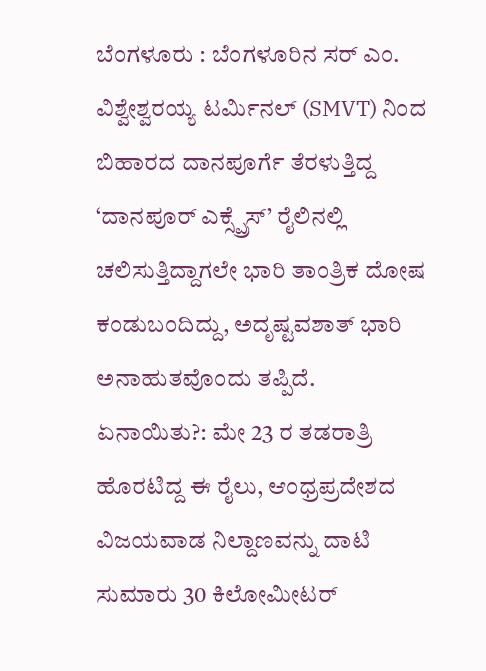ಬೆಂಗಳೂರು : ಬೆಂಗಳೂರಿನ ಸರ್ ಎಂ. ವಿಶ್ವೇಶ್ವರಯ್ಯ ಟರ್ಮಿನಲ್ (SMVT) ನಿಂದ ಬಿಹಾರದ ದಾನಪೂರ್ಗೆ ತೆರಳುತ್ತಿದ್ದ ‘ದಾನಪೂರ್ ಎಕ್ಸ್ಪ್ರೆಸ್’ ರೈಲಿನಲ್ಲಿ ಚಲಿಸುತ್ತಿದ್ದಾಗಲೇ ಭಾರಿ ತಾಂತ್ರಿಕ ದೋಷ ಕಂಡುಬಂದಿದ್ದು, ಅದೃಷ್ಟವಶಾತ್ ಭಾರಿ ಅನಾಹುತವೊಂದು ತಪ್ಪಿದೆ.
ಏನಾಯಿತು?: ಮೇ 23 ರ ತಡರಾತ್ರಿ ಹೊರಟಿದ್ದ ಈ ರೈಲು, ಆಂಧ್ರಪ್ರದೇಶದ ವಿಜಯವಾಡ ನಿಲ್ದಾಣವನ್ನು ದಾಟಿ ಸುಮಾರು 30 ಕಿಲೋಮೀಟರ್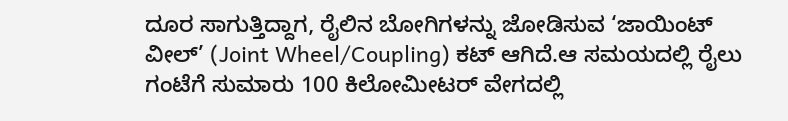ದೂರ ಸಾಗುತ್ತಿದ್ದಾಗ, ರೈಲಿನ ಬೋಗಿಗಳನ್ನು ಜೋಡಿಸುವ ‘ಜಾಯಿಂಟ್ ವೀಲ್’ (Joint Wheel/Coupling) ಕಟ್ ಆಗಿದೆ.ಆ ಸಮಯದಲ್ಲಿ ರೈಲು ಗಂಟೆಗೆ ಸುಮಾರು 100 ಕಿಲೋಮೀಟರ್ ವೇಗದಲ್ಲಿ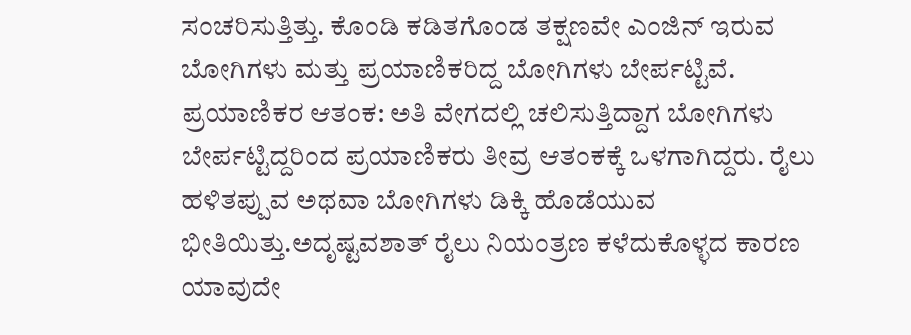ಸಂಚರಿಸುತ್ತಿತ್ತು. ಕೊಂಡಿ ಕಡಿತಗೊಂಡ ತಕ್ಷಣವೇ ಎಂಜಿನ್ ಇರುವ ಬೋಗಿಗಳು ಮತ್ತು ಪ್ರಯಾಣಿಕರಿದ್ದ ಬೋಗಿಗಳು ಬೇರ್ಪಟ್ಟಿವೆ.
ಪ್ರಯಾಣಿಕರ ಆತಂಕ: ಅತಿ ವೇಗದಲ್ಲಿ ಚಲಿಸುತ್ತಿದ್ದಾಗ ಬೋಗಿಗಳು ಬೇರ್ಪಟ್ಟಿದ್ದರಿಂದ ಪ್ರಯಾಣಿಕರು ತೀವ್ರ ಆತಂಕಕ್ಕೆ ಒಳಗಾಗಿದ್ದರು. ರೈಲು ಹಳಿತಪ್ಪುವ ಅಥವಾ ಬೋಗಿಗಳು ಡಿಕ್ಕಿ ಹೊಡೆಯುವ ಭೀತಿಯಿತ್ತು.ಅದೃಷ್ಟವಶಾತ್ ರೈಲು ನಿಯಂತ್ರಣ ಕಳೆದುಕೊಳ್ಳದ ಕಾರಣ ಯಾವುದೇ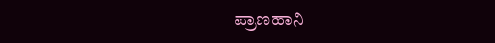ಪ್ರಾಣಹಾನಿ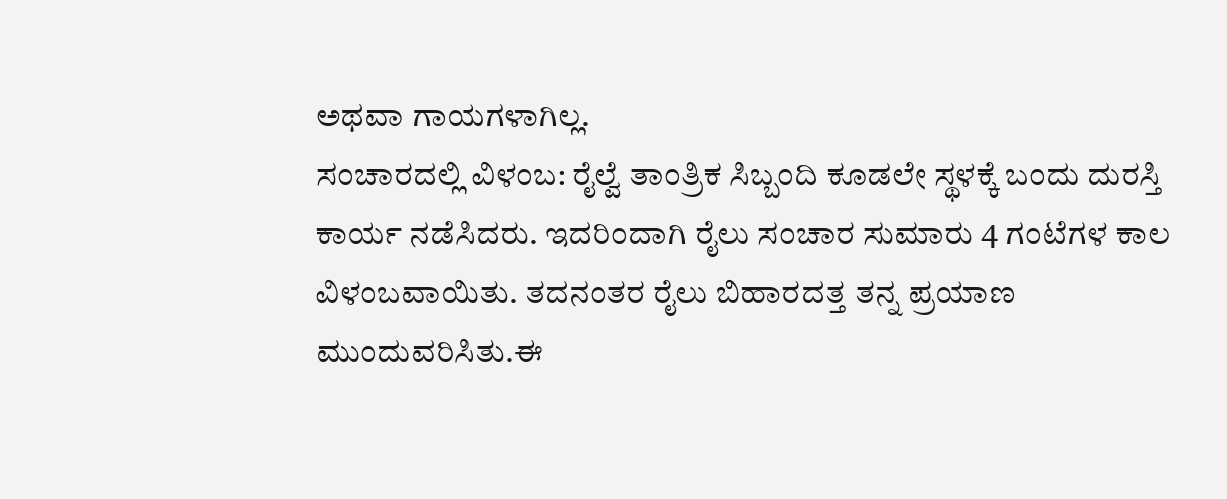ಅಥವಾ ಗಾಯಗಳಾಗಿಲ್ಲ.
ಸಂಚಾರದಲ್ಲಿ ವಿಳಂಬ: ರೈಲ್ವೆ ತಾಂತ್ರಿಕ ಸಿಬ್ಬಂದಿ ಕೂಡಲೇ ಸ್ಥಳಕ್ಕೆ ಬಂದು ದುರಸ್ತಿ ಕಾರ್ಯ ನಡೆಸಿದರು. ಇದರಿಂದಾಗಿ ರೈಲು ಸಂಚಾರ ಸುಮಾರು 4 ಗಂಟೆಗಳ ಕಾಲ ವಿಳಂಬವಾಯಿತು. ತದನಂತರ ರೈಲು ಬಿಹಾರದತ್ತ ತನ್ನ ಪ್ರಯಾಣ ಮುಂದುವರಿಸಿತು.ಈ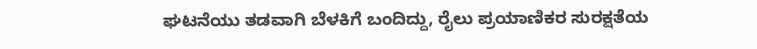ಘಟನೆಯು ತಡವಾಗಿ ಬೆಳಕಿಗೆ ಬಂದಿದ್ದು, ರೈಲು ಪ್ರಯಾಣಿಕರ ಸುರಕ್ಷತೆಯ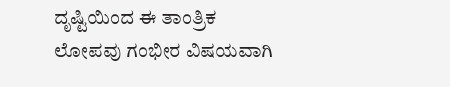ದೃಷ್ಟಿಯಿಂದ ಈ ತಾಂತ್ರಿಕ ಲೋಪವು ಗಂಭೀರ ವಿಷಯವಾಗಿ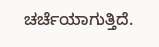ಚರ್ಚೆಯಾಗುತ್ತಿದೆ.